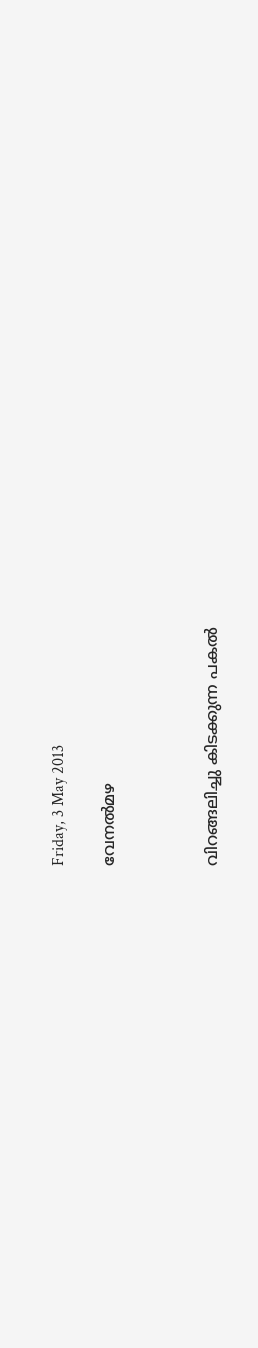Friday, 3 May 2013

വേനല്‍മഴ



വിറങ്ങലിച്ചു കിടക്കുന്ന പകല്‍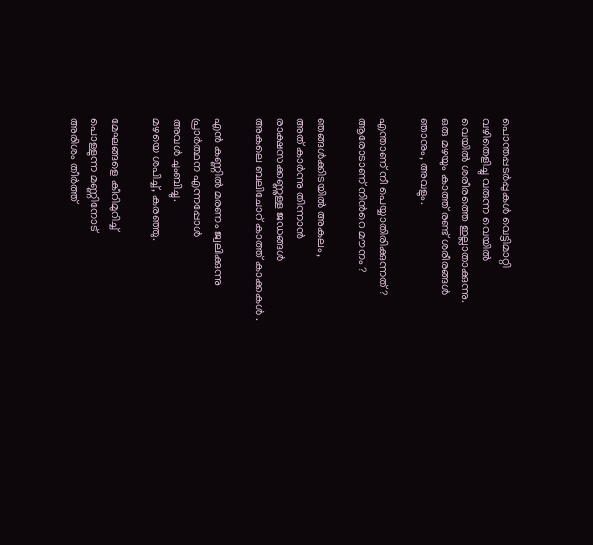പൊന്തപ്പടര്‍പ്പുകള്‍ വെട്ടിമാറ്റി
വഴിതെളിച്ചു വരുന്ന വെയില്‍
വെയില്‍ ശരീരത്തെ ഇല്ലാതാക്കുന്നു.
ഒരു മഴയും കാത്ത് രണ്ട് ശരീരങ്ങള്‍
ഞാനും, അവളും.

എന്താണ് നീ പെയ്യാതിരിക്കുന്നത് ?
ആരോടാണ് നിന്‍റെ മൗനം ?

ഞങ്ങള്‍ക്കിടയില്‍ അകലം,
അത് കാര്‍ന്നു തിന്നാന്‍
രാക്ഷസക്കണ്ണുള്ള ജഡങ്ങള്‍
അകലെ ബലിചോറ് കാത്ത് കാക്കകള്‍ .

എന്‍ കണ്ണില്‍ മരണം ജ്വലിക്കുന്നു
പ്രാര്‍ത്ഥന എന്നപ്പോള്‍
അവള്‍ ചുംബിച്ചു.
മഴയെ ശപിച്ച്, കരഞ്ഞു.

മേഘങ്ങളെ കീറിമുറിച്ച്
പൊള്ളുന്ന മണ്ണിനോട്
അരിശം തീര്‍ത്ത്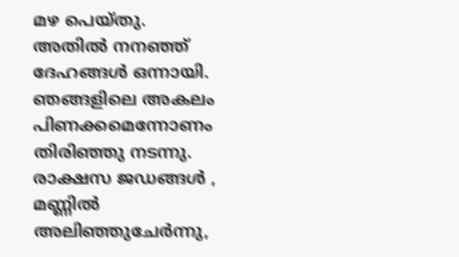മഴ പെയ്തു.
അതില്‍ നനഞ്ഞ്
ദേഹങ്ങള്‍ ഒന്നായി.
ഞങ്ങളിലെ അകലം
പിണക്കമെന്നോണം തിരിഞ്ഞു നടന്നു.
രാക്ഷസ ജഡങ്ങള്‍ ,
മണ്ണില്‍ അലിഞ്ഞുചേര്‍ന്നു,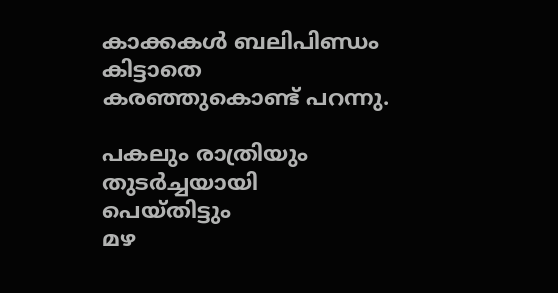കാക്കകള്‍ ബലിപിണ്ഡം കിട്ടാതെ
കരഞ്ഞുകൊണ്ട് പറന്നു.

പകലും രാത്രിയും
തുടര്‍ച്ചയായി പെയ്തിട്ടും
മഴ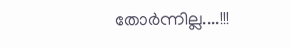തോര്‍ന്നില്ല....!!!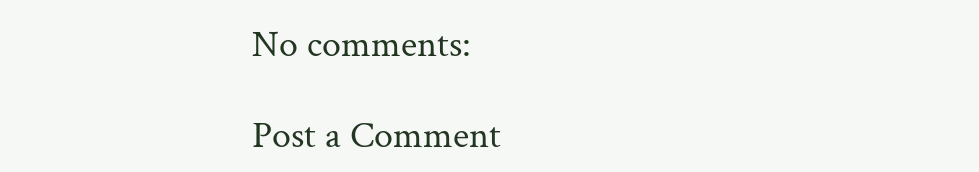No comments:

Post a Comment